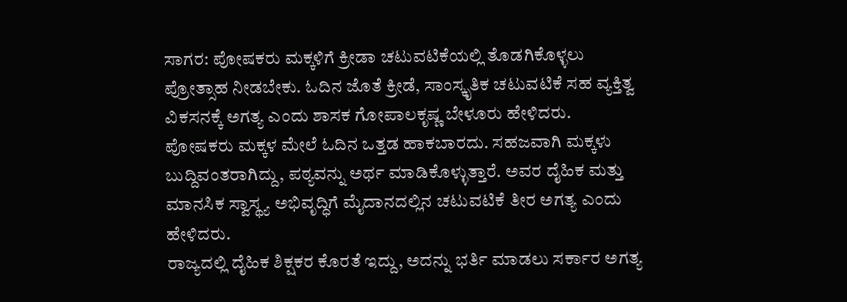ಸಾಗರ: ಪೋಷಕರು ಮಕ್ಕಳಿಗೆ ಕ್ರೀಡಾ ಚಟುವಟಿಕೆಯಲ್ಲಿ ತೊಡಗಿಕೊಳ್ಳಲು ಪ್ರೋತ್ಸಾಹ ನೀಡಬೇಕು. ಓದಿನ ಜೊತೆ ಕ್ರೀಡೆ, ಸಾಂಸ್ಕೃತಿಕ ಚಟುವಟಿಕೆ ಸಹ ವ್ಯಕ್ತಿತ್ವ ವಿಕಸನಕ್ಕೆ ಅಗತ್ಯ ಎಂದು ಶಾಸಕ ಗೋಪಾಲಕೃಷ್ಣ ಬೇಳೂರು ಹೇಳಿದರು.
ಪೋಷಕರು ಮಕ್ಕಳ ಮೇಲೆ ಓದಿನ ಒತ್ತಡ ಹಾಕಬಾರದು. ಸಹಜವಾಗಿ ಮಕ್ಕಳು ಬುದ್ದಿವಂತರಾಗಿದ್ದು, ಪಠ್ಯವನ್ನು ಅರ್ಥ ಮಾಡಿಕೊಳ್ಳುತ್ತಾರೆ. ಅವರ ದೈಹಿಕ ಮತ್ತು ಮಾನಸಿಕ ಸ್ವಾಸ್ಥ್ಯ ಅಭಿವೃದ್ಧಿಗೆ ಮೈದಾನದಲ್ಲಿನ ಚಟುವಟಿಕೆ ತೀರ ಅಗತ್ಯ ಎಂದು ಹೇಳಿದರು.
ರಾಜ್ಯದಲ್ಲಿ ದೈಹಿಕ ಶಿಕ್ಷಕರ ಕೊರತೆ ಇದ್ದು, ಅದನ್ನು ಭರ್ತಿ ಮಾಡಲು ಸರ್ಕಾರ ಅಗತ್ಯ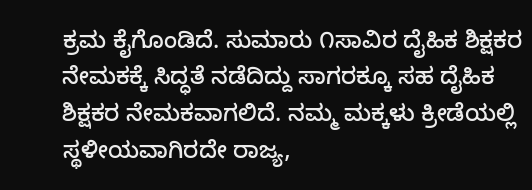ಕ್ರಮ ಕೈಗೊಂಡಿದೆ. ಸುಮಾರು ೧ಸಾವಿರ ದೈಹಿಕ ಶಿಕ್ಷಕರ ನೇಮಕಕ್ಕೆ ಸಿದ್ಧತೆ ನಡೆದಿದ್ದು ಸಾಗರಕ್ಕೂ ಸಹ ದೈಹಿಕ ಶಿಕ್ಷಕರ ನೇಮಕವಾಗಲಿದೆ. ನಮ್ಮ ಮಕ್ಕಳು ಕ್ರೀಡೆಯಲ್ಲಿ ಸ್ಥಳೀಯವಾಗಿರದೇ ರಾಜ್ಯ,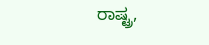ರಾಷ್ಟ್ರ,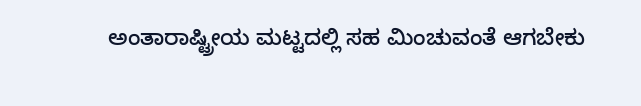ಅಂತಾರಾಷ್ಟ್ರೀಯ ಮಟ್ಟದಲ್ಲಿ ಸಹ ಮಿಂಚುವಂತೆ ಆಗಬೇಕು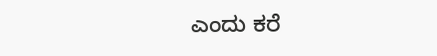ಎಂದು ಕರೆ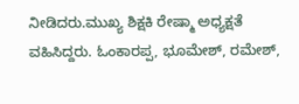ನೀಡಿದರು.ಮುಖ್ಯ ಶಿಕ್ಷಕಿ ರೇಷ್ಮಾ ಅಧ್ಯಕ್ಷತೆ ವಹಿಸಿದ್ದರು. ಓಂಕಾರಪ್ಪ, ಭೂಮೇಶ್, ರಮೇಶ್,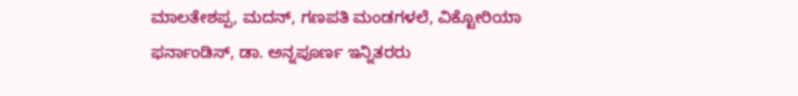ಮಾಲತೇಶಪ್ಪ, ಮದನ್, ಗಣಪತಿ ಮಂಡಗಳಲೆ, ವಿಕ್ಟೋರಿಯಾ ಫರ್ನಾಂಡಿಸ್, ಡಾ. ಅನ್ನಪೂರ್ಣ ಇನ್ನಿತರರು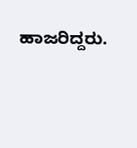ಹಾಜರಿದ್ದರು.